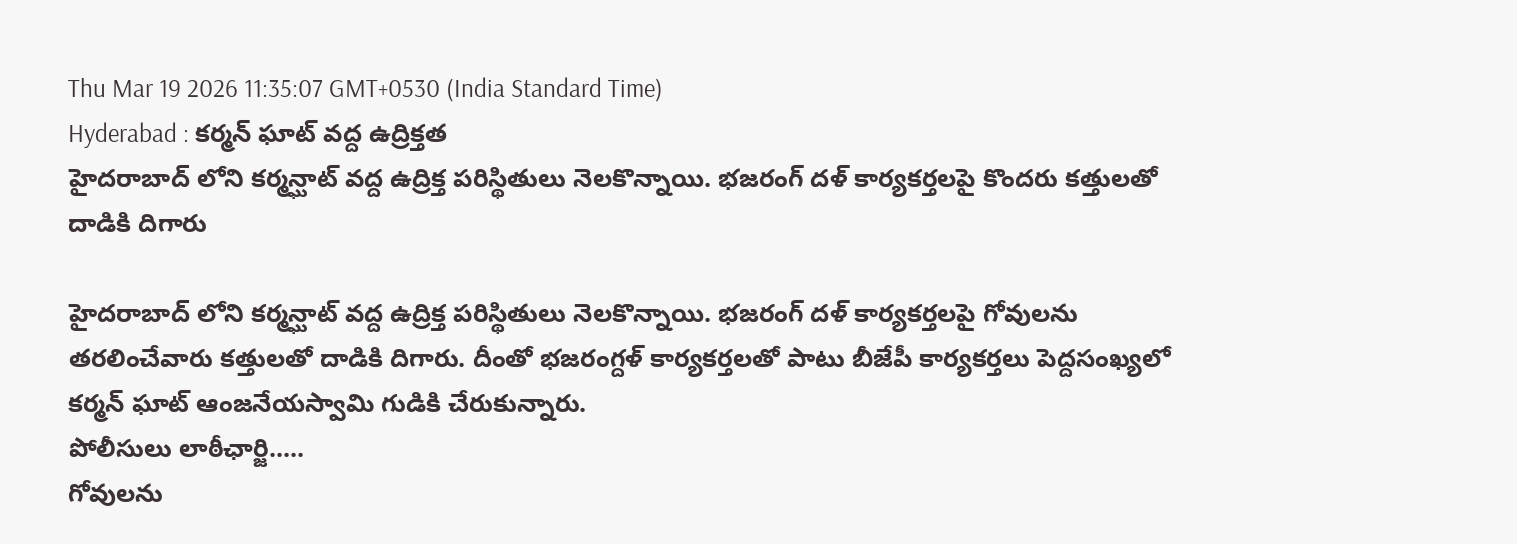Thu Mar 19 2026 11:35:07 GMT+0530 (India Standard Time)
Hyderabad : కర్మన్ ఘాట్ వద్ద ఉద్రిక్తత
హైదరాబాద్ లోని కర్మన్ఘాట్ వద్ద ఉద్రిక్త పరిస్థితులు నెలకొన్నాయి. భజరంగ్ దళ్ కార్యకర్తలపై కొందరు కత్తులతో దాడికి దిగారు

హైదరాబాద్ లోని కర్మన్ఘాట్ వద్ద ఉద్రిక్త పరిస్థితులు నెలకొన్నాయి. భజరంగ్ దళ్ కార్యకర్తలపై గోవులను తరలించేవారు కత్తులతో దాడికి దిగారు. దీంతో భజరంగ్దళ్ కార్యకర్తలతో పాటు బీజేపీ కార్యకర్తలు పెద్దసంఖ్యలో కర్మన్ ఘాట్ ఆంజనేయస్వామి గుడికి చేరుకున్నారు.
పోలీసులు లాఠీఛార్జి.....
గోవులను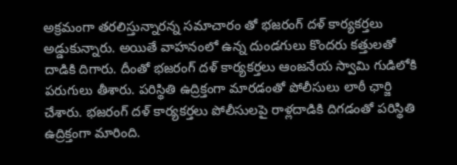అక్రమంగా తరలిస్తున్నారన్న సమాచారం తో భజరంగ్ దళ్ కార్యకర్తలు అడ్డుకున్నారు. అయితే వాహనంలో ఉన్న దుండగులు కొందరు కత్తులతో దాడికి దిగారు. దీంతో భజరంగ్ దళ్ కార్యకర్తలు ఆంజనేయ స్వామి గుడిలోకి పరుగులు తీశారు. పరిస్థితి ఉద్రిక్తంగా మారడంతో పోలీసులు లాఠీ ఛార్జి చేశారు. భజరంగ్ దళ్ కార్యకర్తలు పోలీసులపై రాళ్లదాడికి దిగడంతో పరిస్థితి ఉద్రిక్తంగా మారింది.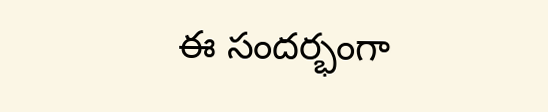ఈ సందర్భంగా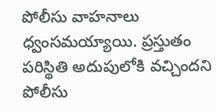పోలీసు వాహనాలు ధ్వంసమయ్యాయి. ప్రస్తుతం పరిస్థితి అదుపులోకి వచ్చిందని పోలీసు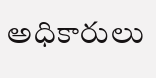అధికారులు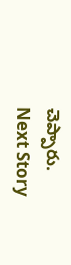చెప్పారు.
Next Story